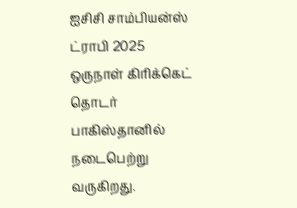ஐசிசி சாம்பியன்ஸ் ட்ராபி 2025 ஒருநாள் கிரிக்கெட் தொடர் பாகிஸ்தானில் நடைபெற்று வருகிறது.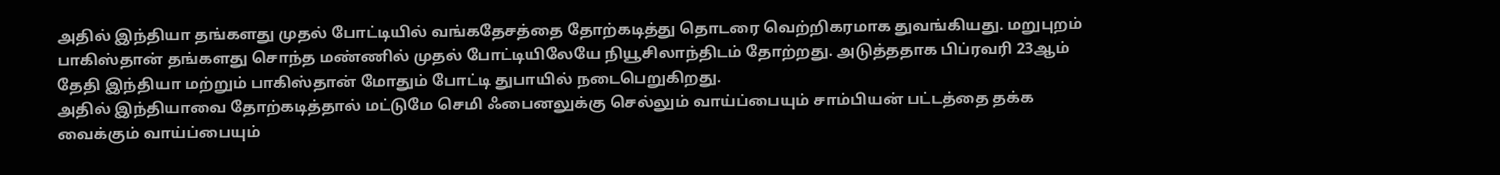அதில் இந்தியா தங்களது முதல் போட்டியில் வங்கதேசத்தை தோற்கடித்து தொடரை வெற்றிகரமாக துவங்கியது. மறுபுறம் பாகிஸ்தான் தங்களது சொந்த மண்ணில் முதல் போட்டியிலேயே நியூசிலாந்திடம் தோற்றது. அடுத்ததாக பிப்ரவரி 23ஆம் தேதி இந்தியா மற்றும் பாகிஸ்தான் மோதும் போட்டி துபாயில் நடைபெறுகிறது.
அதில் இந்தியாவை தோற்கடித்தால் மட்டுமே செமி ஃபைனலுக்கு செல்லும் வாய்ப்பையும் சாம்பியன் பட்டத்தை தக்க வைக்கும் வாய்ப்பையும்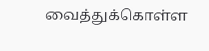வைத்துக்கொள்ள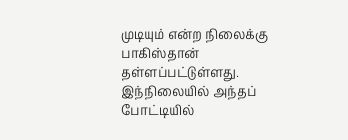முடியும் என்ற நிலைக்கு பாகிஸ்தான் தள்ளப்பட்டுள்ளது. இந்நிலையில் அந்தப் போட்டியில்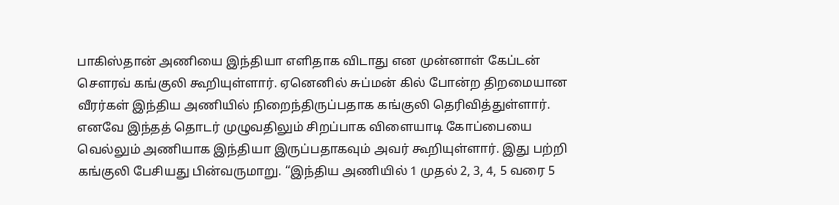பாகிஸ்தான் அணியை இந்தியா எளிதாக விடாது என முன்னாள் கேப்டன் சௌரவ் கங்குலி கூறியுள்ளார். ஏனெனில் சுப்மன் கில் போன்ற திறமையான வீரர்கள் இந்திய அணியில் நிறைந்திருப்பதாக கங்குலி தெரிவித்துள்ளார்.
எனவே இந்தத் தொடர் முழுவதிலும் சிறப்பாக விளையாடி கோப்பையை வெல்லும் அணியாக இந்தியா இருப்பதாகவும் அவர் கூறியுள்ளார். இது பற்றி கங்குலி பேசியது பின்வருமாறு. “இந்திய அணியில் 1 முதல் 2, 3, 4, 5 வரை 5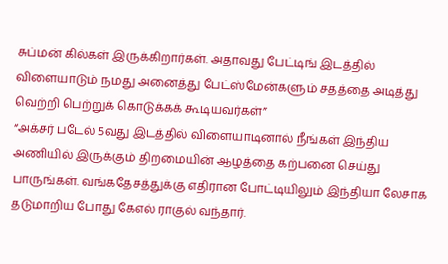சுப்மன் கில்கள் இருக்கிறார்கள். அதாவது பேட்டிங் இடத்தில் விளையாடும் நமது அனைத்து பேட்ஸ்மேன்களும் சதத்தை அடித்து வெற்றி பெற்றுக் கொடுக்கக் கூடியவர்கள்”
“அக்சர் படேல் 5வது இடத்தில் விளையாடினால் நீங்கள் இந்திய அணியில் இருக்கும் திறமையின் ஆழத்தை கற்பனை செய்து பாருங்கள். வங்கதேசத்துக்கு எதிரான போட்டியிலும் இந்தியா லேசாக தடுமாறிய போது கேஎல் ராகுல் வந்தார்.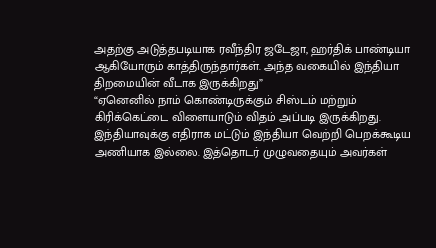அதற்கு அடுத்தபடியாக ரவீந்திர ஜடேஜா, ஹர்திக் பாண்டியா ஆகியோரும் காத்திருந்தார்கள். அந்த வகையில் இந்தியா திறமையின் வீடாக இருக்கிறது”
“ஏனெனில் நாம் கொண்டிருக்கும் சிஸ்டம் மற்றும் கிரிக்கெட்டை விளையாடும் விதம் அப்படி இருக்கிறது. இந்தியாவுக்கு எதிராக மட்டும் இந்தியா வெற்றி பெறக்கூடிய அணியாக இல்லை. இத்தொடர் முழுவதையும் அவர்கள்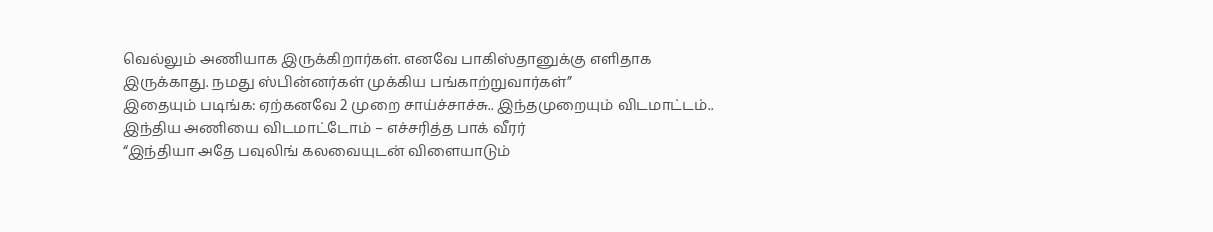வெல்லும் அணியாக இருக்கிறார்கள். எனவே பாகிஸ்தானுக்கு எளிதாக இருக்காது. நமது ஸ்பின்னர்கள் முக்கிய பங்காற்றுவார்கள்”
இதையும் படிங்க: ஏற்கனவே 2 முறை சாய்ச்சாச்சு.. இந்தமுறையும் விடமாட்டம்.. இந்திய அணியை விடமாட்டோம் – எச்சரித்த பாக் வீரர்
“இந்தியா அதே பவுலிங் கலவையுடன் விளையாடும்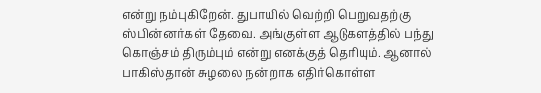என்று நம்புகிறேன். துபாயில் வெற்றி பெறுவதற்கு ஸ்பின்னர்கள் தேவை. அங்குள்ள ஆடுகளத்தில் பந்து கொஞ்சம் திரும்பும் என்று எனக்குத் தெரியும். ஆனால் பாகிஸ்தான் சுழலை நன்றாக எதிர்கொள்ள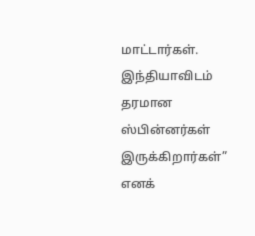மாட்டார்கள். இந்தியாவிடம் தரமான ஸ்பின்னர்கள் இருக்கிறார்கள்” எனக்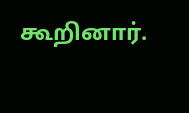கூறினார்.